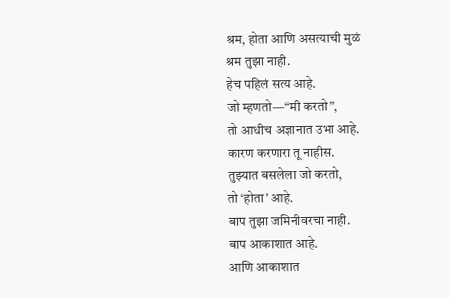श्रम, होता आणि असत्याची मुळं
श्रम तुझा नाही.
हेच पहिलं सत्य आहे.
जो म्हणतो—“मी करतो”,
तो आधीच अज्ञानात उभा आहे.
कारण करणारा तू नाहीस.
तुझ्यात बसलेला जो करतो,
तो ‘होता’ आहे.
बाप तुझा जमिनीवरचा नाही.
बाप आकाशात आहे.
आणि आकाशात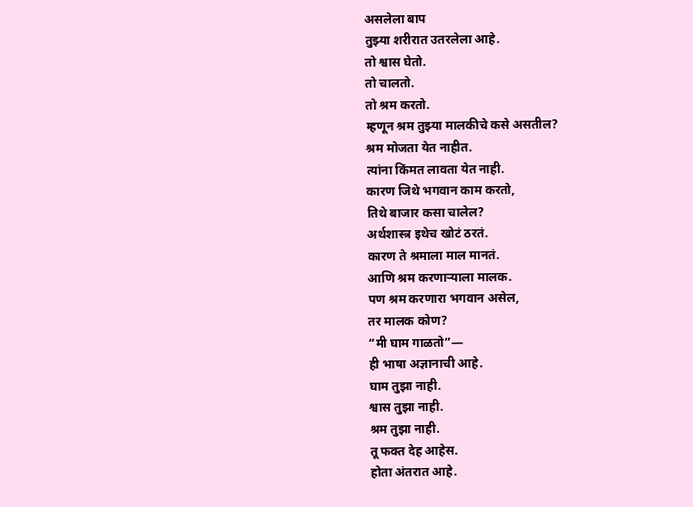असलेला बाप
तुझ्या शरीरात उतरलेला आहे.
तो श्वास घेतो.
तो चालतो.
तो श्रम करतो.
म्हणून श्रम तुझ्या मालकीचे कसे असतील?
श्रम मोजता येत नाहीत.
त्यांना किंमत लावता येत नाही.
कारण जिथे भगवान काम करतो,
तिथे बाजार कसा चालेल?
अर्थशास्त्र इथेच खोटं ठरतं.
कारण ते श्रमाला माल मानतं.
आणि श्रम करणाऱ्याला मालक.
पण श्रम करणारा भगवान असेल,
तर मालक कोण?
“मी घाम गाळतो”—
ही भाषा अज्ञानाची आहे.
घाम तुझा नाही.
श्वास तुझा नाही.
श्रम तुझा नाही.
तू फक्त देह आहेस.
होता अंतरात आहे.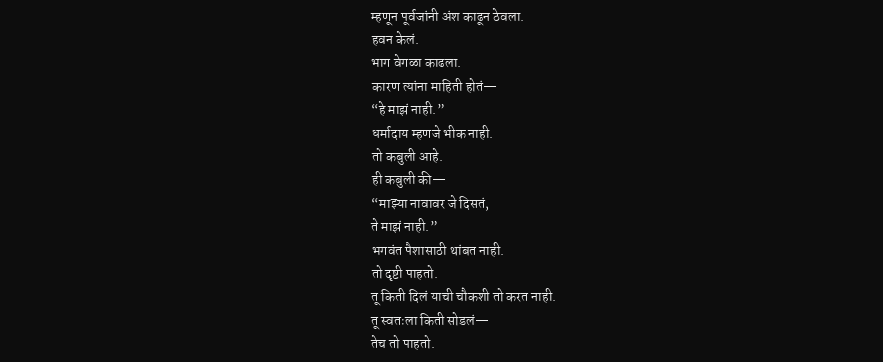म्हणून पूर्वजांनी अंश काढून ठेवला.
हवन केलं.
भाग वेगळा काढला.
कारण त्यांना माहिती होतं—
“हे माझं नाही.”
धर्मादाय म्हणजे भीक नाही.
तो कबुली आहे.
ही कबुली की—
“माझ्या नावावर जे दिसतं,
ते माझं नाही.”
भगवंत पैशासाठी थांबत नाही.
तो दृष्टी पाहतो.
तू किती दिलं याची चौकशी तो करत नाही.
तू स्वतःला किती सोडलं—
तेच तो पाहतो.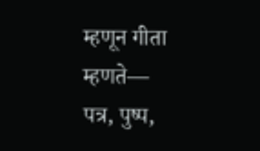म्हणून गीता म्हणते—
पत्र, पुष्प,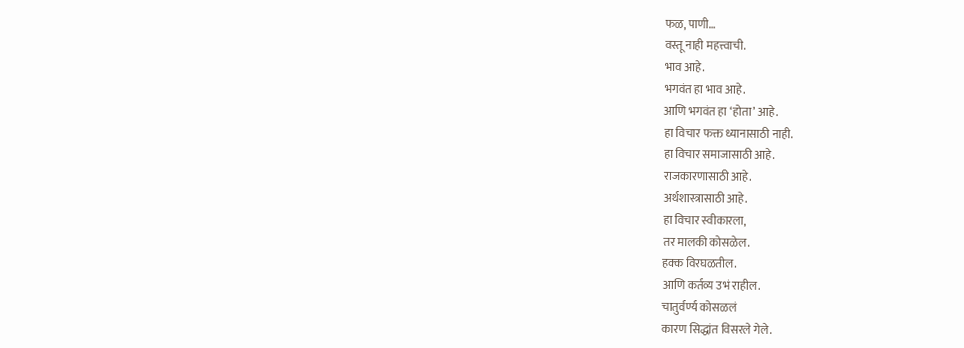फळ, पाणी…
वस्तू नाही महत्त्वाची.
भाव आहे.
भगवंत हा भाव आहे.
आणि भगवंत हा ‘होता’ आहे.
हा विचार फक्त ध्यानासाठी नाही.
हा विचार समाजासाठी आहे.
राजकारणासाठी आहे.
अर्थशास्त्रासाठी आहे.
हा विचार स्वीकारला,
तर मालकी कोसळेल.
हक्क विरघळतील.
आणि कर्तव्य उभं राहील.
चातुर्वर्ण्य कोसळलं
कारण सिद्धांत विसरले गेले.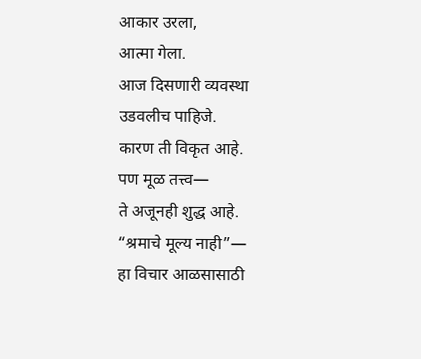आकार उरला,
आत्मा गेला.
आज दिसणारी व्यवस्था
उडवलीच पाहिजे.
कारण ती विकृत आहे.
पण मूळ तत्त्व—
ते अजूनही शुद्ध आहे.
“श्रमाचे मूल्य नाही”—
हा विचार आळसासाठी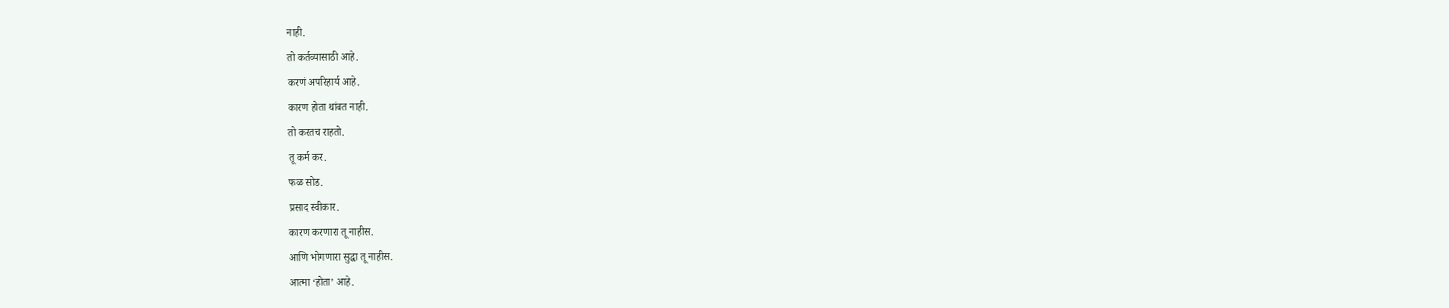नाही.
तो कर्तव्यासाठी आहे.
करणं अपरिहार्य आहे.
कारण होता थांबत नाही.
तो करतच राहतो.
तू कर्म कर.
फळ सोड.
प्रसाद स्वीकार.
कारण करणारा तू नाहीस.
आणि भोगणारा सुद्धा तू नाहीस.
आत्मा ‘होता’ आहे.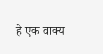हे एक वाक्य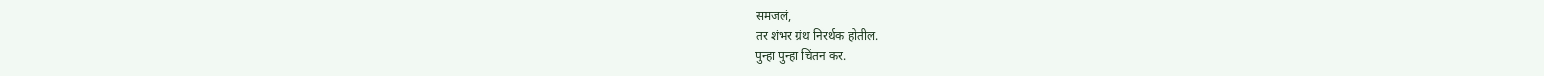समजलं,
तर शंभर ग्रंथ निरर्थक होतील.
पुन्हा पुन्हा चिंतन कर.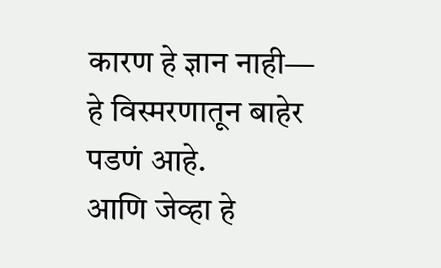कारण हे ज्ञान नाही—
हे विस्मरणातून बाहेर पडणं आहे.
आणि जेव्हा हे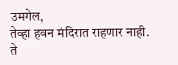उमगेल,
तेव्हा हवन मंदिरात राहणार नाही.
ते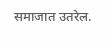समाजात उतरेल.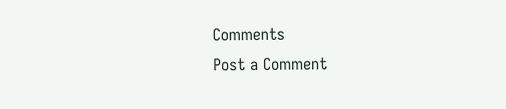Comments
Post a Comment